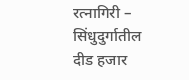रत्नागिरी – सिंधुदुर्गातील दीड हजार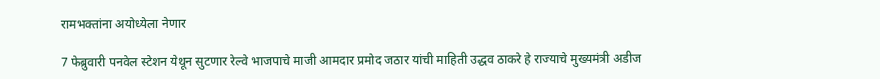रामभक्तांना अयोध्येला नेणार

7 फेब्रुवारी पनवेल स्टेशन येथून सुटणार रेल्वे भाजपाचे माजी आमदार प्रमोद जठार यांची माहिती उद्धव ठाकरे हे राज्याचे मुख्यमंत्री अडीज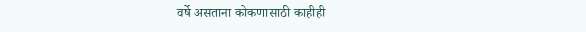वर्षे असताना कोकणासाठी काहीही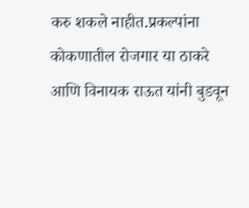करु शकले नाहीत.प्रकल्पांना कोकणातील रोजगार या ठाकरे आणि विनायक राऊत यांनी बुडवून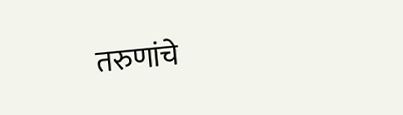तरुणांचे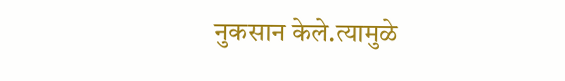नुकसान केले.त्यामुळे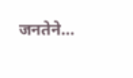जनतेने…